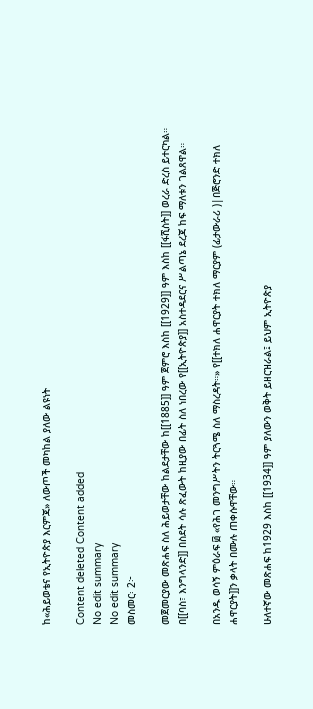ከ«ሕይወቴና የኢትዮጵያ እርምጃ» ለውጦች መካከል ያለው ልዩነት

Content deleted Content added
No edit summary
No edit summary
መስመር፡ 2፦

መጀመርያው መጽሐፍ ስለ ሕይወታቸው ከልደታቸው ከ[[1885]] ዓም ጀምሮ እስከ [[1929]] ዓም እስከ [[ፋሺስት]] ወረራ ድረስ ይተርካል። በ[[ባስ፣ እንግላንድ]] በስደት ሳሉ ጽፈውት ከዚያው በፊት ስለ ነበረው የ[[ኢትዮጵያ]] አስተዳደርና ሥልጣኔ ደረጃ ከፍ ማለቱን ገልጸዋል።

በአንዱ ወሳኝ ምዕራፍ ፴ «የሕገ መንግሥትን ትርጓሜ ስለ ማስረዳት።» የ[[ተክለ ሐዋርያት ተክለ ማርያም (ፊታውራሪ )|በጅሮንድ ተክለ ሐዋርያት]]ን ቃላት በሙሉ ጠቀሱዋቸው።

ሁለተኛው መጽሐፍ ከ1929 እስከ [[1934]] ዓም ያለውን ወቅት ይዘርዝራል፤ ይህም ኢትዮጵያ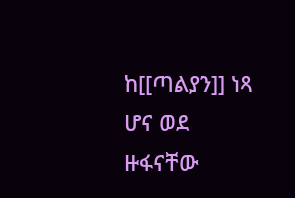ከ[[ጣልያን]] ነጻ ሆና ወደ ዙፋናቸው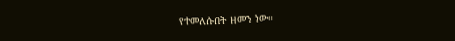የተመለሱበት ዘመን ነው።